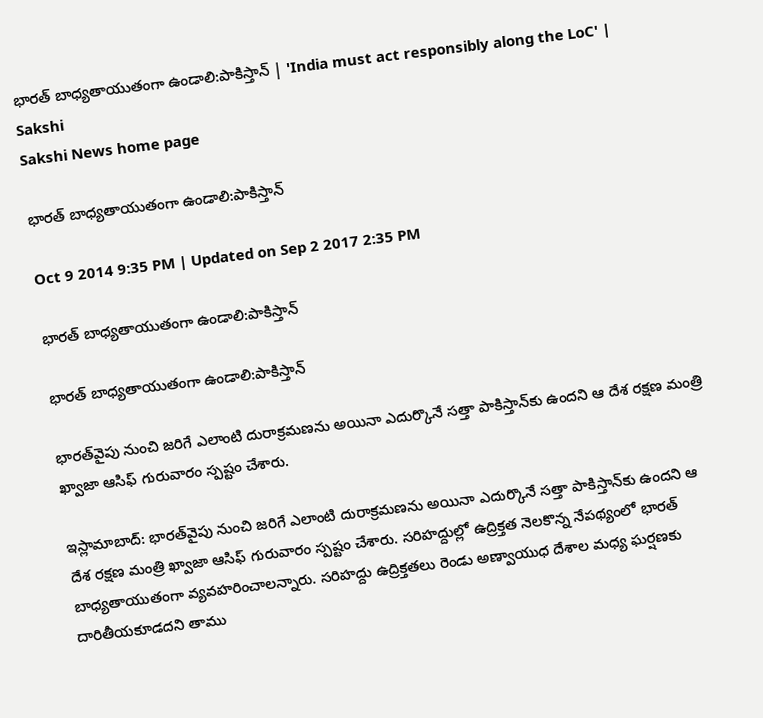భారత్ బాధ్యతాయుతంగా ఉండాలి:పాకిస్తాన్ | 'India must act responsibly along the LoC' | Sakshi
Sakshi News home page

భారత్ బాధ్యతాయుతంగా ఉండాలి:పాకిస్తాన్

Oct 9 2014 9:35 PM | Updated on Sep 2 2017 2:35 PM

భారత్ బాధ్యతాయుతంగా ఉండాలి:పాకిస్తాన్

భారత్ బాధ్యతాయుతంగా ఉండాలి:పాకిస్తాన్

భారత్‌వైపు నుంచి జరిగే ఎలాంటి దురాక్రమణను అయినా ఎదుర్కొనే సత్తా పాకిస్తాన్‌కు ఉందని ఆ దేశ రక్షణ మంత్రి ఖ్వాజా ఆసిఫ్ గురువారం స్పష్టం చేశారు.

ఇస్లామాబాద్: భారత్‌వైపు నుంచి జరిగే ఎలాంటి దురాక్రమణను అయినా ఎదుర్కొనే సత్తా పాకిస్తాన్‌కు ఉందని ఆ దేశ రక్షణ మంత్రి ఖ్వాజా ఆసిఫ్ గురువారం స్పష్టం చేశారు. సరిహద్దుల్లో ఉద్రిక్తత నెలకొన్న నేపథ్యంలో భారత్ బాధ్యతాయుతంగా వ్యవహరించాలన్నారు. సరిహద్దు ఉద్రిక్తతలు రెండు అణ్వాయుధ దేశాల మధ్య ఘర్షణకు దారితీయకూడదని తాము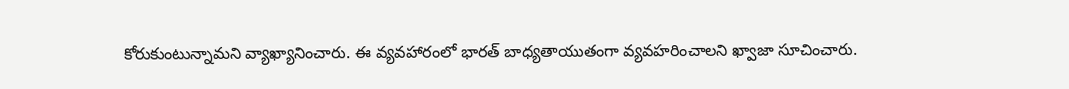కోరుకుంటున్నామని వ్యాఖ్యానించారు. ఈ వ్యవహారంలో భారత్ బాధ్యతాయుతంగా వ్యవహరించాలని ఖ్వాజా సూచించారు.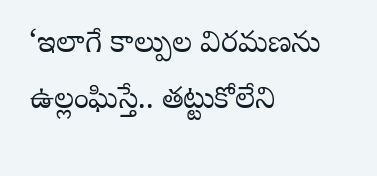‘ఇలాగే కాల్పుల విరమణను ఉల్లంఘిస్తే.. తట్టుకోలేని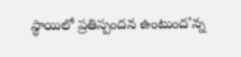స్థాయిలో ప్రతిస్పందన ఉంటుంద’న్న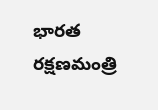భారత రక్షణమంత్రి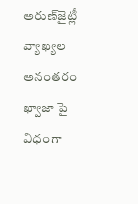అరుణ్‌జైట్లీ వ్యాఖ్యల అనంతరం ఖ్వాజా పై విధంగా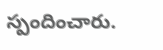స్పందించారు.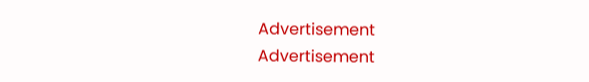Advertisement
Advertisement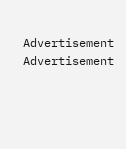Advertisement
Advertisement